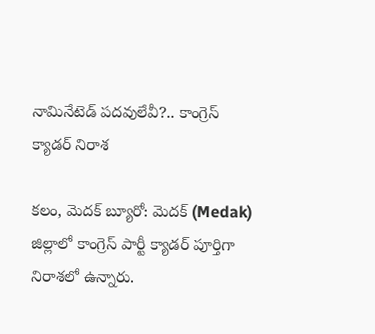నామినేటెడ్ పదవులేవీ?.. కాంగ్రెస్‌ క్యాడర్ నిరాశ

క‌లం, మెద‌క్ బ్యూరో: మెద‌క్ (Medak) జిల్లాలో కాంగ్రెస్ పార్టీ క్యాడర్ పూర్తిగా నిరాశలో ఉన్నారు.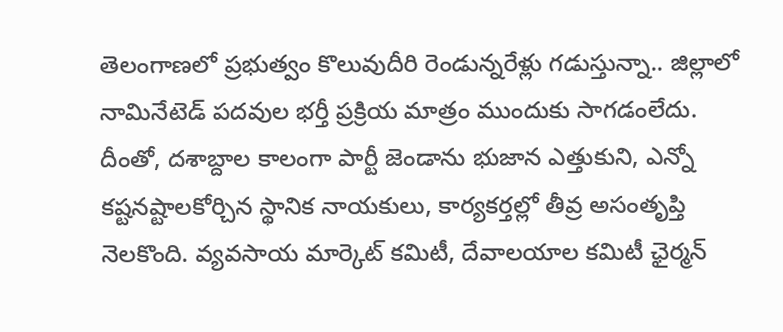తెలంగాణలో ప్రభుత్వం కొలువుదీరి రెండున్నరేళ్లు గడుస్తున్నా.. జిల్లాలో నామినేటెడ్ పదవుల భర్తీ ప్రక్రియ మాత్రం ముందుకు సాగ‌డంలేదు. దీంతో, దశాబ్దాల కాలంగా పార్టీ జెండాను భుజాన ఎత్తుకుని, ఎన్నో కష్టనష్టాలకోర్చిన స్థానిక నాయకులు, కార్యకర్తల్లో తీవ్ర అసంతృప్తి నెలకొంది. వ్య‌వ‌సాయ మార్కెట్ క‌మిటీ, దేవాల‌యాల కమిటీ ఛైర్మన్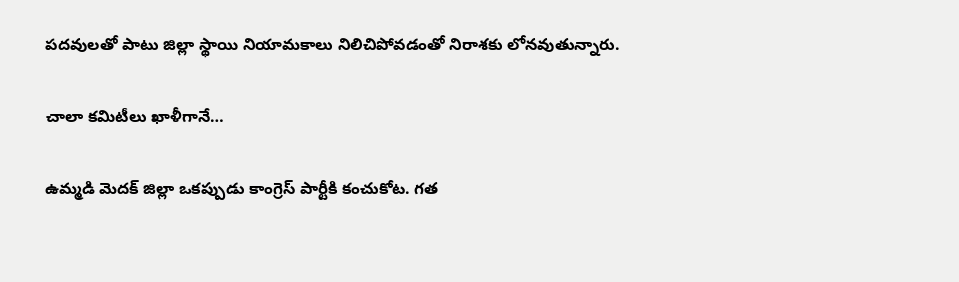పదవులతో పాటు జిల్లా స్థాయి నియామకాలు నిలిచిపోవడంతో నిరాశకు లోనవుతున్నారు.

చాలా కమిటీలు ఖాళీగానే…

ఉమ్మడి మెదక్ జిల్లా ఒకప్పుడు కాంగ్రెస్ పార్టీకి కంచుకోట. గత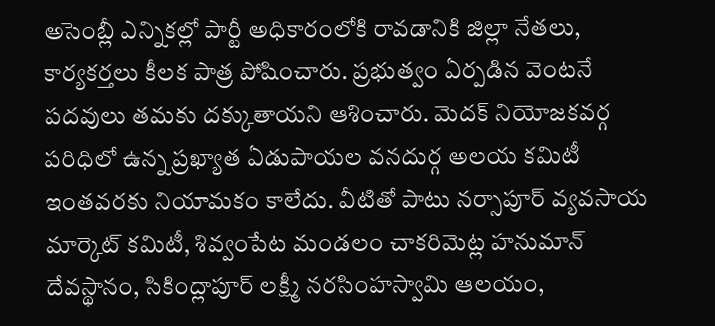అసెంబ్లీ ఎన్నికల్లో పార్టీ అధికారంలోకి రావడానికి జిల్లా నేతలు, కార్యకర్తలు కీలక పాత్ర పోషించారు. ప్రభుత్వం ఏర్పడిన వెంటనే పదవులు తమకు దక్కుతాయని ఆశించారు. మెద‌క్ నియోజ‌క‌వ‌ర్గ ప‌రిధిలో ఉన్న ప్ర‌ఖ్యాత ఏడుపాయ‌ల వ‌న‌దుర్గ అల‌య క‌మిటీ ఇంతవరకు నియామకం కాలేదు. వీటితో పాటు నర్సాపూర్ వ్యవసాయ మార్కెట్ కమిటీ, శివ్వంపేట మండలం చాకరిమెట్ల హనుమాన్ దేవస్థానం, సికింద్లాపూర్ లక్ష్మీ నరసింహస్వామి ఆలయం,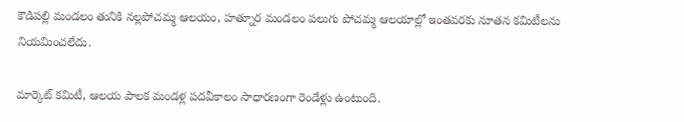కౌడిపల్లి మండలం తునికి నల్లపోచమ్మ ఆలయం, హత్నూర మండలం పలుగు పోచమ్మ ఆలయాల్లో ఇంతవరకు నూతన కమిటీలను నియమించలేదు.

మార్కెట్ కమిటీ, ఆలయ పాలక మండళ్ల పదవీకాలం సాధారణంగా రెండేళ్లు ఉంటుంది.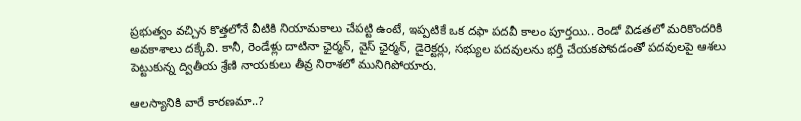ప్రభుత్వం వచ్చిన కొత్తలోనే వీటికి నియామకాలు చేపట్టి ఉంటే, ఇప్పటికే ఒక దఫా పదవీ కాలం పూర్తయి.. రెండో విడతలో మరికొందరికి అవకాశాలు దక్కేవి. కానీ, రెండేళ్లు దాటినా ఛైర్మన్, వైస్ ఛైర్మన్, డైరెక్టర్లు, సభ్యుల పదవులను భర్తీ చేయకపోవడంతో పదవులపై ఆశలు పెట్టుకున్న ద్వితీయ శ్రేణి నాయకులు తీవ్ర నిరాశలో మునిగిపోయారు.

ఆలస్యానికి వారే కారణమా..?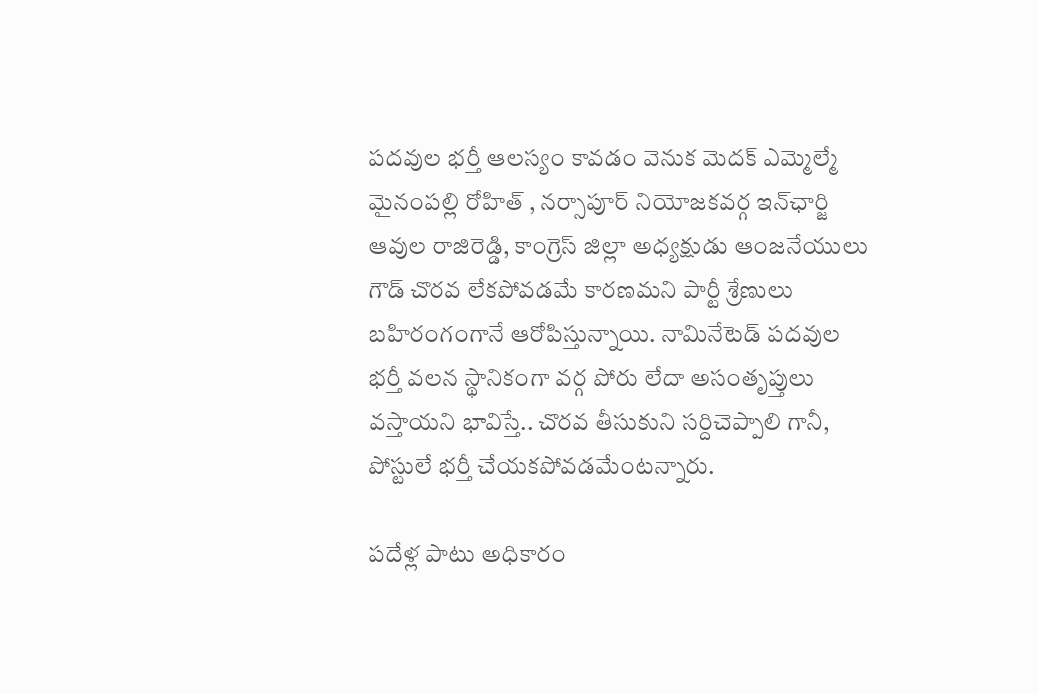పదవుల భర్తీ ఆలస్యం కావడం వెనుక మెద‌క్ ఎమ్మెల్మే మైనంప‌ల్లి రోహిత్ , న‌ర్సాపూర్ నియోజకవర్గ ఇన్‌ఛార్జి ఆవుల రాజిరెడ్డి, కాంగ్రెస్ జిల్లా అధ్యక్షుడు ఆంజనేయులు గౌడ్ చొరవ లేకపోవడమే కారణమని పార్టీ శ్రేణులు బహిరంగంగానే ఆరోపిస్తున్నాయి. నామినేటెడ్ పదవుల భర్తీ వలన స్థానికంగా వర్గ పోరు లేదా అసంతృప్తులు వస్తాయని భావిస్తే.. చొరవ తీసుకుని సర్దిచెప్పాలి గానీ, పోస్టులే భర్తీ చేయకపోవడమేంటన్నారు.

ప‌దేళ్ల పాటు అధికారం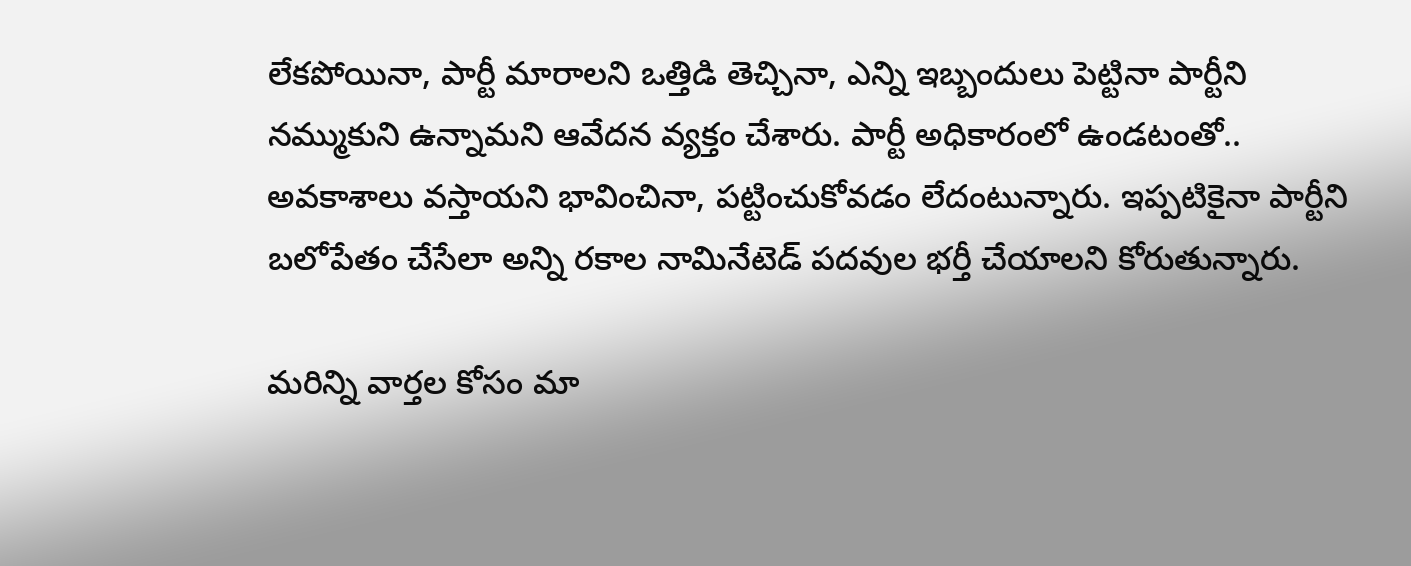లేకపోయినా, పార్టీ మారాలని ఒత్తిడి తెచ్చినా, ఎన్ని ఇబ్బందులు పెట్టినా పార్టీని నమ్ముకుని ఉన్నామని ఆవేదన వ్యక్తం చేశారు. పార్టీ అధికారంలో ఉండటంతో.. అవకాశాలు వస్తాయని భావించినా, పట్టించుకోవడం లేదంటున్నారు. ఇప్ప‌టికైనా పార్టీని బలోపేతం చేసేలా అన్ని రకాల నామినేటెడ్ ప‌దవుల భ‌ర్తీ చేయాల‌ని కోరుతున్నారు.

మ‌రిన్ని వార్త‌ల కోసం మా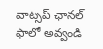వాట్స‌ప్ ఛాన‌ల్ ఫాలో అవ్వండి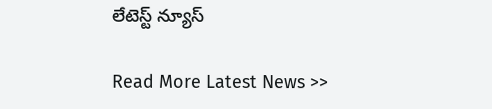లేటెస్ట్ న్యూస్‌

Read More Latest News >>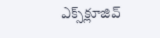ఎక్స్‌క్లూజివ్‌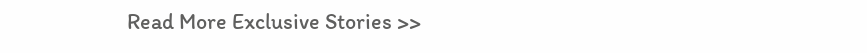Read More Exclusive Stories >>